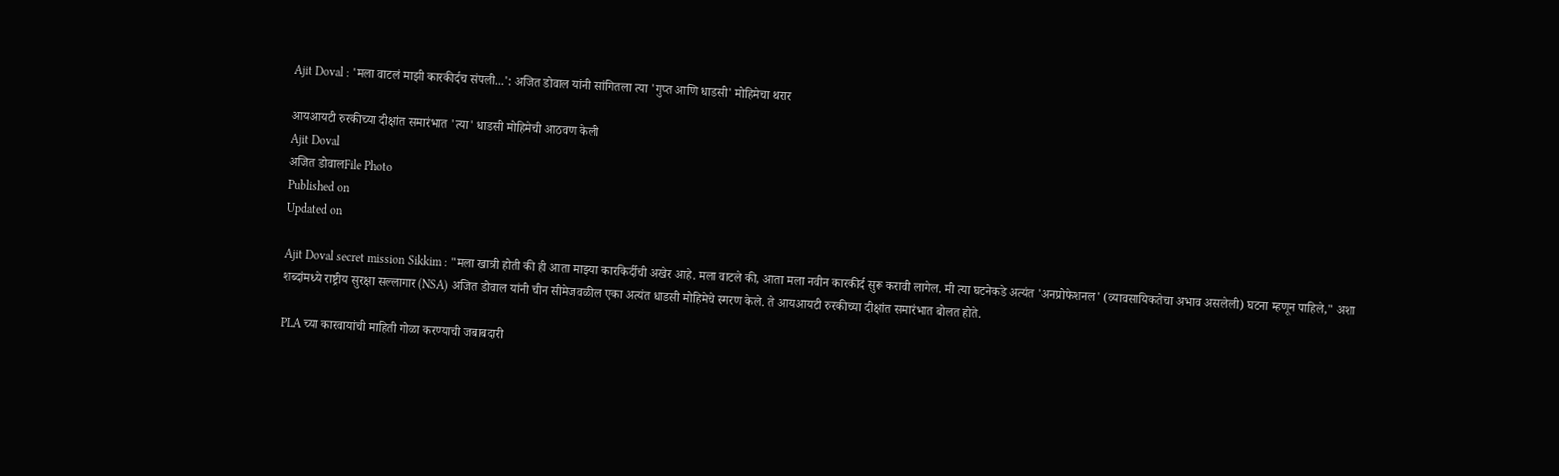Ajit Doval : 'मला वाटलं माझी कारकीर्दच संपली...': अजित डोवाल यांनी सांगितला त्या 'गुप्त आणि धाडसी' मोहिमेचा थरार

आयआयटी रुरकीच्या दीक्षांत समारंभात 'त्या' धाडसी मोहिमेची आठवण केली
Ajit Doval
अजित डोवालFile Photo
Published on
Updated on

Ajit Doval secret mission Sikkim : "मला खात्री होती की ही आता माझ्या कारकिर्दीची अखेर आहे. मला वाटले की, आता मला नवीन कारकीर्द सुरू करावी लागेल. मी त्या घटनेकडे अत्यंत 'अनप्रोफेशनल' (व्यावसायिकतेचा अभाव असलेली) घटना म्हणून पाहिले," अशा शब्दांमध्ये राष्ट्रीय सुरक्षा सल्लागार (NSA) अजित डोवाल यांनी चीन सीमेजवळील एका अत्यंत धाडसी मोहिमेचे स्मरण केले. ते आयआयटी रुरकीच्या दीक्षांत समारंभात बोलत होते.

PLA च्या कारवायांची माहिती गोळा करण्याची जबाबदारी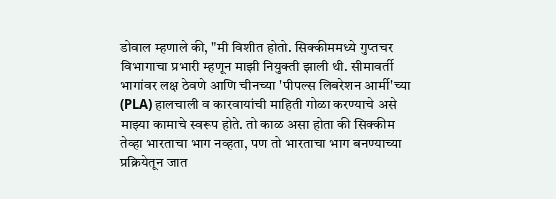डोवाल म्हणाले की, "मी विशीत होतो. सिक्कीममध्ये गुप्तचर विभागाचा प्रभारी म्हणून माझी नियुक्ती झाली थी. सीमावर्ती भागांवर लक्ष ठेवणे आणि चीनच्या 'पीपल्स लिबरेशन आर्मी'च्या (PLA) हालचाली व कारवायांची माहिती गोळा करण्याचे असे माझ्या कामाचे स्वरूप होते. तो काळ असा होता की सिक्कीम तेव्हा भारताचा भाग नव्हता, पण तो भारताचा भाग बनण्याच्या प्रक्रियेतून जात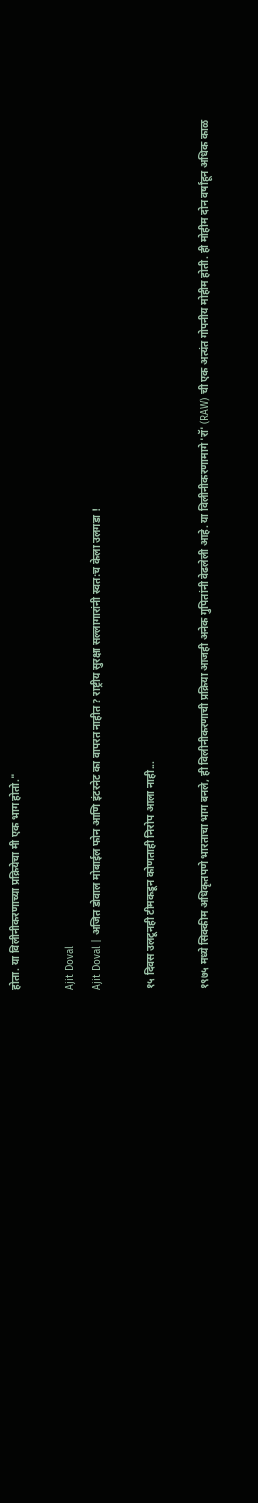होता. या विलीनीकरणाच्या प्रक्रियेचा मी एक भाग होतो."

Ajit Doval
Ajit Doval | अजित डोवाल मोबाईल फोन आणि इंटरनेट का वापरत नाहीत? राष्ट्रीय सुरक्षा सल्लागारांनी स्वत:च केला उलगडा !

१५ दिवस उलटूनही टीमकडून कोणताही निरोप आला नाही...

१९७५ मध्ये सिक्कीम अधिकृतपणे भारताचा भाग बनले, ही विलीनीकरणाची प्रक्रिया आजही अनेक गुपितांनी वेढलेली आहे. या विलीनीकरणामागे 'रॉ' (RAW) ची एक अत्यंत गोपनीय मोहीम होती. ही मोहीम दोन वर्षांहून अधिक काळ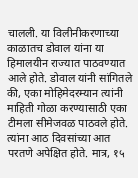चालली. या विलीनीकरणाच्या काळातच डोवाल यांना या हिमालयीन राज्यात पाठवण्यात आले होते. डोवाल यांनी सांगितले की, एका मोहिमेदरम्यान त्यांनी माहिती गोळा करण्यासाठी एका टीमला सीमेजवळ पाठवले होते. त्यांना आठ दिवसांच्या आत परतणे अपेक्षित होते. मात्र, १५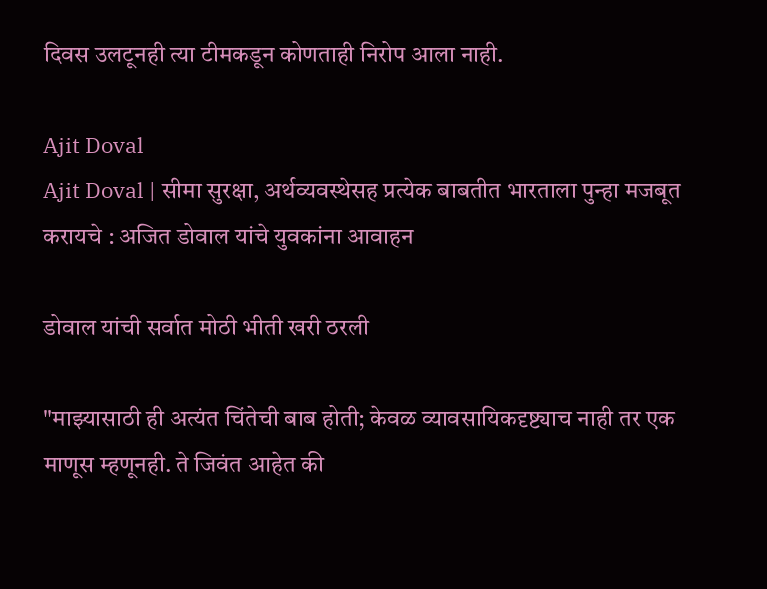दिवस उलटूनही त्या टीमकडून कोणताही निरोप आला नाही.

Ajit Doval
Ajit Doval | सीमा सुरक्षा, अर्थव्यवस्थेसह प्रत्येक बाबतीत भारताला पुन्हा मजबूत करायचे : अजित डोवाल यांचे युवकांना आवाहन

डोवाल यांची सर्वात मोठी भीती खरी ठरली

"माझ्यासाठी ही अत्यंत चिंतेची बाब होती; केवळ व्यावसायिकदृष्ट्याच नाही तर एक माणूस म्हणूनही. ते जिवंत आहेत की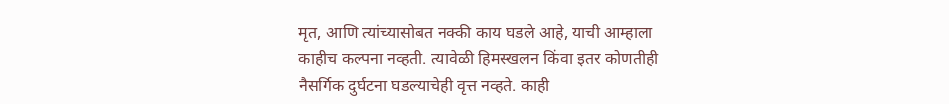मृत, आणि त्यांच्यासोबत नक्की काय घडले आहे, याची आम्हाला काहीच कल्पना नव्हती. त्यावेळी हिमस्खलन किंवा इतर कोणतीही नैसर्गिक दुर्घटना घडल्याचेही वृत्त नव्हते. काही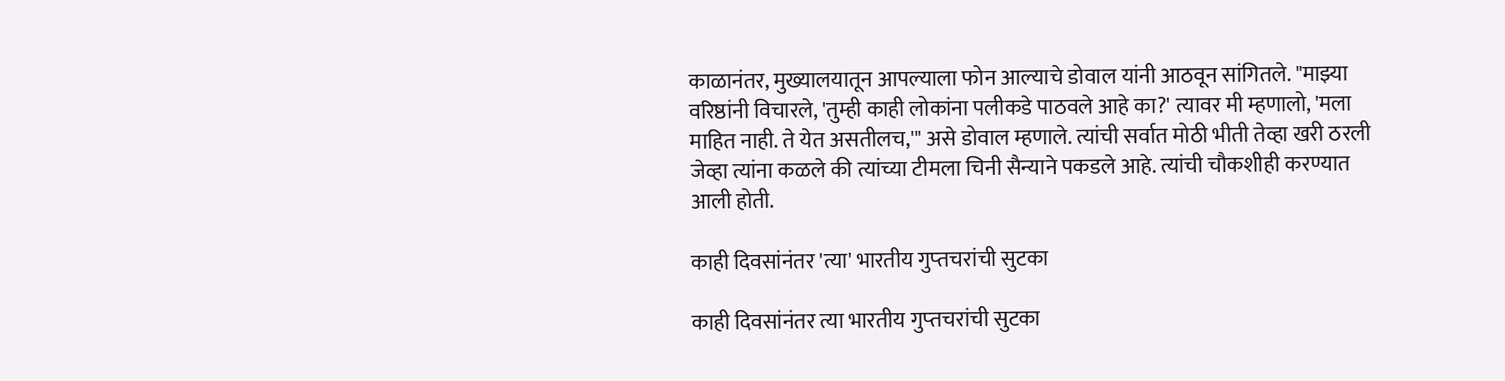काळानंतर, मुख्यालयातून आपल्याला फोन आल्याचे डोवाल यांनी आठवून सांगितले. "माझ्या वरिष्ठांनी विचारले, 'तुम्ही काही लोकांना पलीकडे पाठवले आहे का?' त्यावर मी म्हणालो, 'मला माहित नाही. ते येत असतीलच,'" असे डोवाल म्हणाले. त्यांची सर्वात मोठी भीती तेव्हा खरी ठरली जेव्हा त्यांना कळले की त्यांच्या टीमला चिनी सैन्याने पकडले आहे. त्यांची चौकशीही करण्यात आली होती.

काही दिवसांनंतर 'त्या' भारतीय गुप्‍तचरांची सुटका

काही दिवसांनंतर त्या भारतीय गुप्‍तचरांची सुटका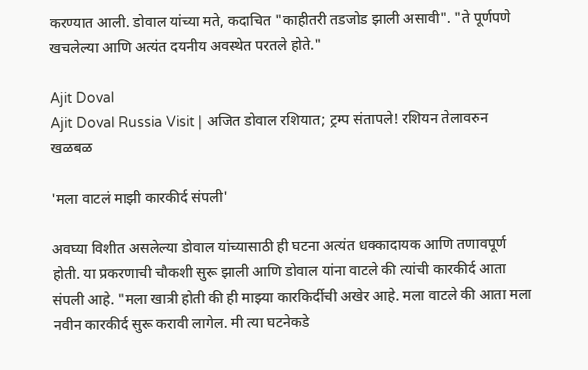करण्यात आली. डोवाल यांच्या मते, कदाचित "काहीतरी तडजोड झाली असावी". "ते पूर्णपणे खचलेल्या आणि अत्यंत दयनीय अवस्थेत परतले होते."

Ajit Doval
Ajit Doval Russia Visit | अजित डोवाल रशियात; ट्रम्प संतापले! रशियन तेलावरुन खळबळ

'मला वाटलं माझी कारकीर्द संपली'

अवघ्या विशीत असलेल्या डोवाल यांच्यासाठी ही घटना अत्यंत धक्कादायक आणि तणावपूर्ण होती. या प्रकरणाची चौकशी सुरू झाली आणि डोवाल यांना वाटले की त्यांची कारकीर्द आता संपली आहे. "मला खात्री होती की ही माझ्या कारकिर्दीची अखेर आहे. मला वाटले की आता मला नवीन कारकीर्द सुरू करावी लागेल. मी त्या घटनेकडे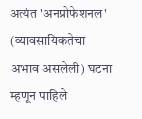अत्यंत 'अनप्रोफेशनल' (व्यावसायिकतेचा अभाव असलेली) घटना म्हणून पाहिले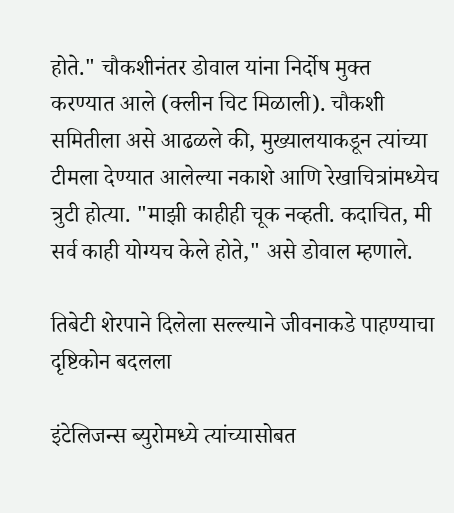होते." चौकशीनंतर डोवाल यांना निर्दोष मुक्त करण्यात आले (क्लीन चिट मिळाली). चौकशी समितीला असे आढळले की, मुख्यालयाकडून त्यांच्या टीमला देण्यात आलेल्या नकाशे आणि रेखाचित्रांमध्येच त्रुटी होत्या. "माझी काहीही चूक नव्हती. कदाचित, मी सर्व काही योग्यच केले होते," असे डोवाल म्हणाले.

तिबेटी शेरपाने दिलेला सल्ल्याने जीवनाकडे पाहण्याचा दृष्टिकोन बदलला

इंटेलिजन्स ब्युरोमध्ये त्यांच्यासोबत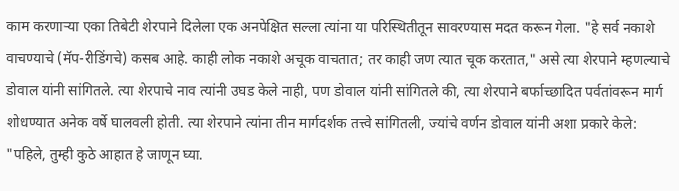काम करणाऱ्या एका तिबेटी शेरपाने दिलेला एक अनपेक्षित सल्ला त्यांना या परिस्थितीतून सावरण्यास मदत करून गेला. "हे सर्व नकाशे वाचण्याचे (मॅप-रीडिंगचे) कसब आहे. काही लोक नकाशे अचूक वाचतात; तर काही जण त्यात चूक करतात," असे त्या शेरपाने म्हणल्याचे डोवाल यांनी सांगितले. त्या शेरपाचे नाव त्यांनी उघड केले नाही, पण डोवाल यांनी सांगितले की, त्या शेरपाने बर्फाच्छादित पर्वतांवरून मार्ग शोधण्यात अनेक वर्षे घालवली होती. त्या शेरपाने त्यांना तीन मार्गदर्शक तत्त्वे सांगितली, ज्यांचे वर्णन डोवाल यांनी अशा प्रकारे केले: "पहिले, तुम्ही कुठे आहात हे जाणून घ्या.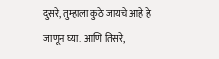दुसरे, तुम्हाला कुठे जायचे आहे हे जाणून घ्या. आणि तिसरे,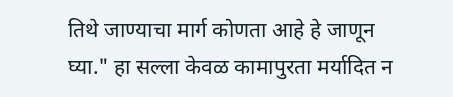तिथे जाण्याचा मार्ग कोणता आहे हे जाणून घ्या." हा सल्ला केवळ कामापुरता मर्यादित न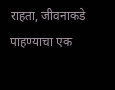राहता, जीवनाकडे पाहण्याचा एक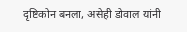दृष्टिकोन बनला, असेही डोवाल यांनी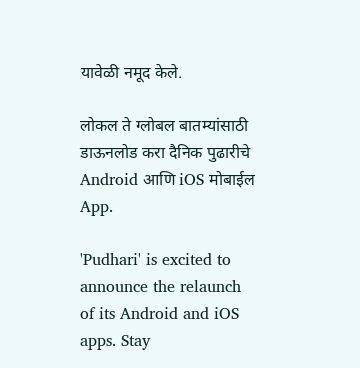यावेळी नमूद केले.

लोकल ते ग्लोबल बातम्यांसाठी डाऊनलोड करा दैनिक पुढारीचे Android आणि iOS मोबाईल App.

'Pudhari' is excited to announce the relaunch of its Android and iOS apps. Stay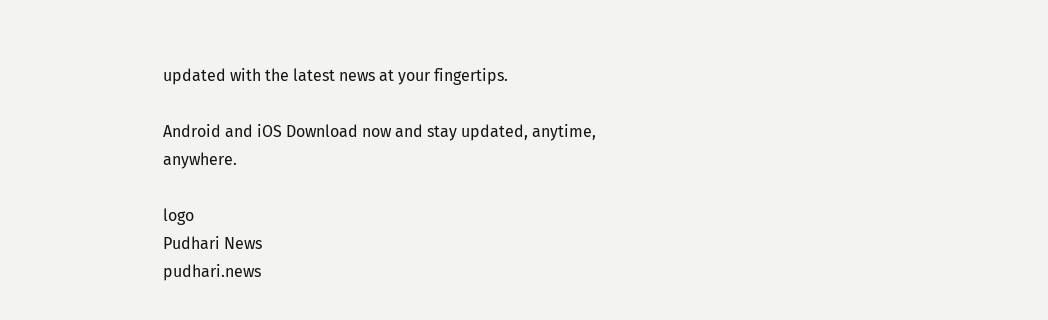updated with the latest news at your fingertips.

Android and iOS Download now and stay updated, anytime, anywhere.

logo
Pudhari News
pudhari.news